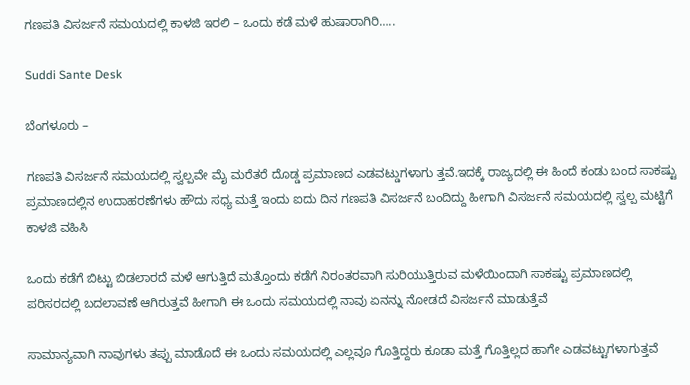ಗಣಪತಿ ವಿಸರ್ಜನೆ ಸಮಯದಲ್ಲಿ ಕಾಳಜಿ ಇರಲಿ – ಒಂದು ಕಡೆ ಮಳೆ ಹುಷಾರಾಗಿರಿ…..

Suddi Sante Desk

ಬೆಂಗಳೂರು –

ಗಣಪತಿ ವಿಸರ್ಜನೆ ಸಮಯದಲ್ಲಿ ಸ್ವಲ್ಪವೇ ಮೈ ಮರೆತರೆ ದೊಡ್ಡ ಪ್ರಮಾಣದ ಎಡವಟ್ಡುಗಳಾಗು ತ್ತವೆ.ಇದಕ್ಕೆ ರಾಜ್ಯದಲ್ಲಿ ಈ ಹಿಂದೆ ಕಂಡು ಬಂದ ಸಾಕಷ್ಟು ಪ್ರಮಾಣದಲ್ಲಿನ ಉದಾಹರಣೆಗಳು ಹೌದು ಸಧ್ಯ ಮತ್ತೆ ಇಂದು ಐದು ದಿನ ಗಣಪತಿ ವಿಸರ್ಜನೆ ಬಂದಿದ್ದು ಹೀಗಾಗಿ ವಿಸರ್ಜನೆ ಸಮಯದಲ್ಲಿ ಸ್ವಲ್ಪ ಮಟ್ಟಿಗೆ ಕಾಳಜಿ ವಹಿಸಿ

ಒಂದು ಕಡೆಗೆ ಬಿಟ್ಟು ಬಿಡಲಾರದೆ ಮಳೆ ಆಗುತ್ತಿದೆ ಮತ್ತೊಂದು ಕಡೆಗೆ ನಿರಂತರವಾಗಿ ಸುರಿಯುತ್ತಿರುವ ಮಳೆಯಿಂದಾಗಿ ಸಾಕಷ್ಟು ಪ್ರಮಾಣದಲ್ಲಿ ಪರಿಸರದಲ್ಲಿ ಬದಲಾವಣೆ ಆಗಿರುತ್ತವೆ ಹೀಗಾಗಿ ಈ ಒಂದು ಸಮಯದಲ್ಲಿ ನಾವು ಏನನ್ನು ನೋಡದೆ ವಿಸರ್ಜನೆ ಮಾಡುತ್ತೆವೆ

ಸಾಮಾನ್ಯವಾಗಿ ನಾವುಗಳು ತಪ್ಪು ಮಾಡೊದೆ ಈ ಒಂದು ಸಮಯದಲ್ಲಿ ಎಲ್ಲವೂ ಗೊತ್ತಿದ್ದರು ಕೂಡಾ ಮತ್ತೆ ಗೊತ್ತಿಲ್ಲದ ಹಾಗೇ ಎಡವಟ್ಟುಗಳಾಗುತ್ತವೆ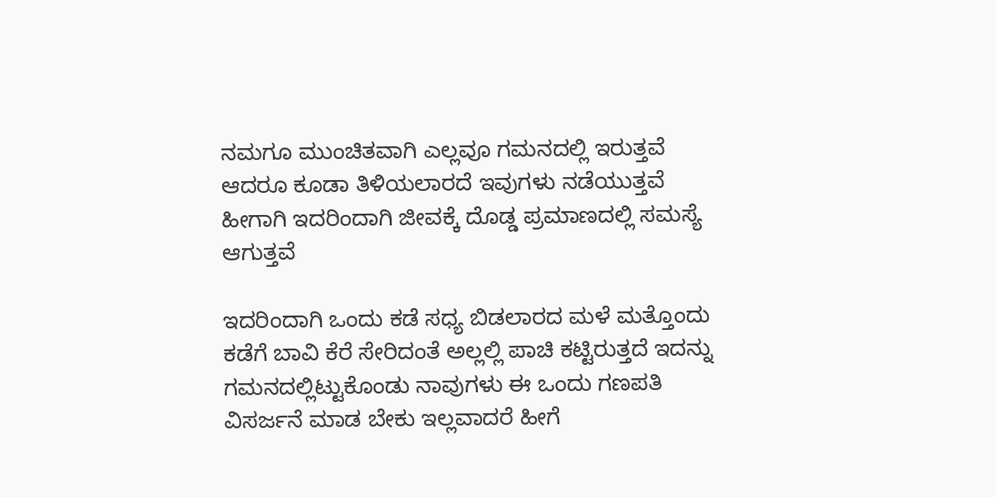ನಮಗೂ ಮುಂಚಿತವಾಗಿ ಎಲ್ಲವೂ ಗಮನದಲ್ಲಿ ಇರುತ್ತವೆ ಆದರೂ ಕೂಡಾ ತಿಳಿಯಲಾರದೆ ಇವುಗಳು ನಡೆಯುತ್ತವೆ ಹೀಗಾಗಿ ಇದರಿಂದಾಗಿ ಜೀವಕ್ಕೆ ದೊಡ್ಡ ಪ್ರಮಾಣದಲ್ಲಿ ಸಮಸ್ಯೆ ಆಗುತ್ತವೆ

ಇದರಿಂದಾಗಿ ಒಂದು ಕಡೆ ಸಧ್ಯ ಬಿಡಲಾರದ ಮಳೆ ಮತ್ತೊಂದು ಕಡೆಗೆ ಬಾವಿ ಕೆರೆ ಸೇರಿದಂತೆ ಅಲ್ಲಲ್ಲಿ ಪಾಚಿ ಕಟ್ಟಿರುತ್ತದೆ ಇದನ್ನು ಗಮನದಲ್ಲಿಟ್ಟುಕೊಂಡು ನಾವುಗಳು ಈ ಒಂದು ಗಣಪತಿ ವಿಸರ್ಜನೆ ಮಾಡ ಬೇಕು ಇಲ್ಲವಾದರೆ ಹೀಗೆ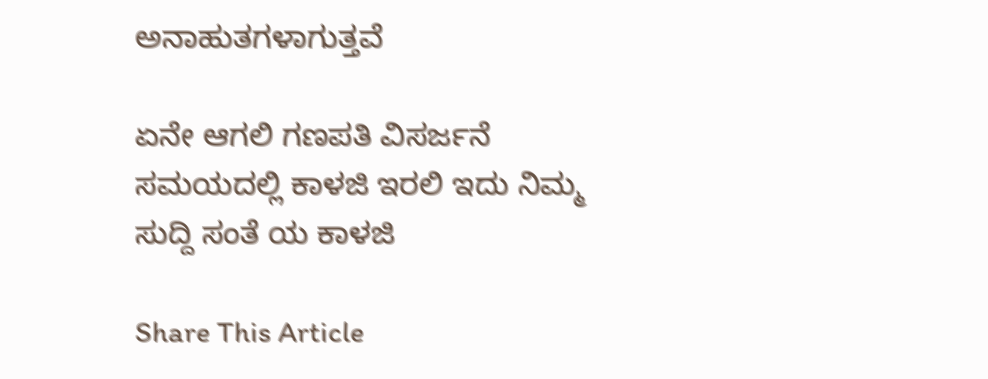ಅನಾಹುತಗಳಾಗುತ್ತವೆ

ಏನೇ ಆಗಲಿ ಗಣಪತಿ ವಿಸರ್ಜನೆ ಸಮಯದಲ್ಲಿ ಕಾಳಜಿ ಇರಲಿ ಇದು ನಿಮ್ಮ ಸುದ್ದಿ ಸಂತೆ ಯ ಕಾಳಜಿ

Share This Article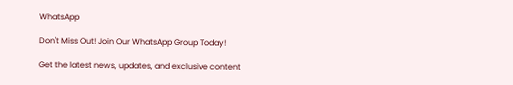WhatsApp

Don't Miss Out! Join Our WhatsApp Group Today!

Get the latest news, updates, and exclusive content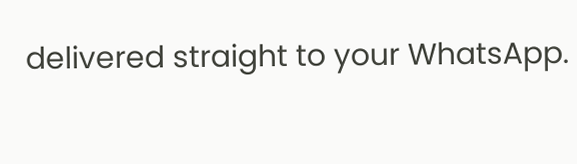delivered straight to your WhatsApp.